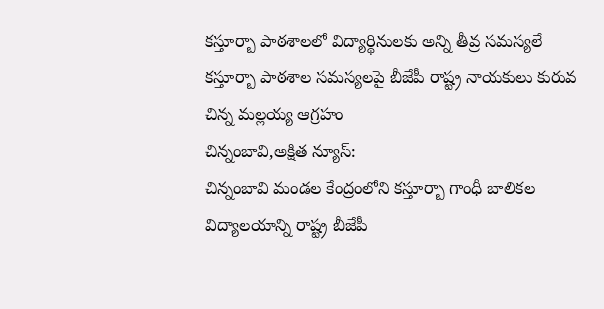కస్తూర్బా పాఠశాలలో విద్యార్థినులకు అన్ని తీవ్ర సమస్యలే
కస్తూర్బా పాఠశాల సమస్యలపై బీజేపీ రాష్ట్ర నాయకులు కురువ చిన్న మల్లయ్య ఆగ్రహం
చిన్నంబావి,అక్షిత న్యూస్:
చిన్నంబావి మండల కేంద్రంలోని కస్తూర్బా గాంధీ బాలికల విద్యాలయాన్ని రాష్ట్ర బీజేపీ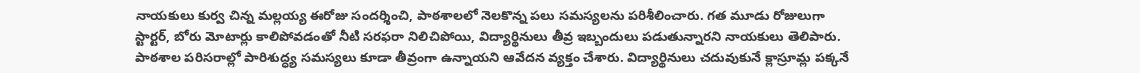నాయకులు కుర్వ చిన్న మల్లయ్య ఈరోజు సందర్శించి, పాఠశాలలో నెలకొన్న పలు సమస్యలను పరిశీలించారు. గత మూడు రోజులుగా స్టార్టర్, బోరు మోటార్లు కాలిపోవడంతో నీటి సరఫరా నిలిచిపోయి, విద్యార్థినులు తీవ్ర ఇబ్బందులు పడుతున్నారని నాయకులు తెలిపారు. పాఠశాల పరిసరాల్లో పారిశుద్ధ్య సమస్యలు కూడా తీవ్రంగా ఉన్నాయని ఆవేదన వ్యక్తం చేశారు. విద్యార్థినులు చదువుకునే క్లాస్రూమ్ల పక్కనే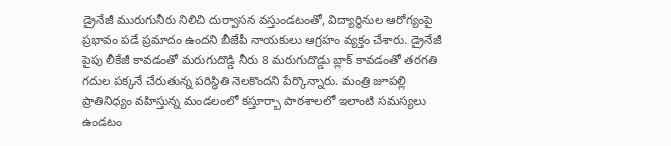డ్రైనేజీ మురుగునీరు నిలిచి దుర్వాసన వస్తుండటంతో, విద్యార్థినుల ఆరోగ్యంపై ప్రభావం పడే ప్రమాదం ఉందని బీజేపీ నాయకులు ఆగ్రహం వ్యక్తం చేశారు. డ్రైనేజీ పైపు లీకేజీ కావడంతో మరుగుదొడ్డి నీరు 8 మరుగుదొడ్డు బ్లాక్ కావడంతో తరగతి గదుల పక్కనే చేరుతున్న పరిస్థితి నెలకొందని పేర్కొన్నారు. మంత్రి జూపల్లి ప్రాతినిధ్యం వహిస్తున్న మండలంలో కస్తూర్బా పాఠశాలలో ఇలాంటి సమస్యలు ఉండటం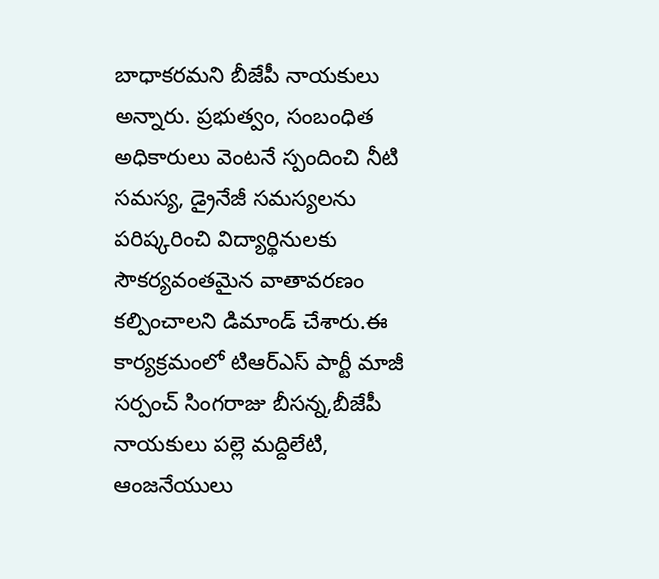బాధాకరమని బీజేపీ నాయకులు అన్నారు. ప్రభుత్వం, సంబంధిత అధికారులు వెంటనే స్పందించి నీటి సమస్య, డ్రైనేజీ సమస్యలను పరిష్కరించి విద్యార్థినులకు సౌకర్యవంతమైన వాతావరణం కల్పించాలని డిమాండ్ చేశారు.ఈ కార్యక్రమంలో టిఆర్ఎస్ పార్టీ మాజీ సర్పంచ్ సింగరాజు బీసన్న,బీజేపీ నాయకులు పల్లె మద్దిలేటి, ఆంజనేయులు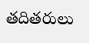తదితరులు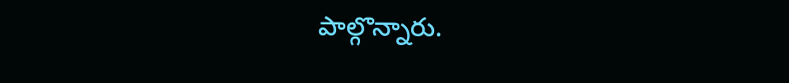పాల్గొన్నారు.